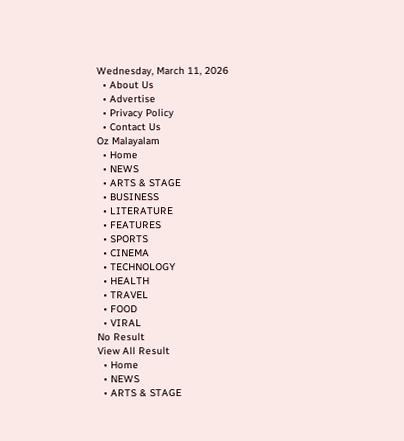Wednesday, March 11, 2026
  • About Us
  • Advertise
  • Privacy Policy
  • Contact Us
Oz Malayalam
  • Home
  • NEWS
  • ARTS & STAGE
  • BUSINESS
  • LITERATURE
  • FEATURES
  • SPORTS
  • CINEMA
  • TECHNOLOGY
  • HEALTH
  • TRAVEL
  • FOOD
  • VIRAL
No Result
View All Result
  • Home
  • NEWS
  • ARTS & STAGE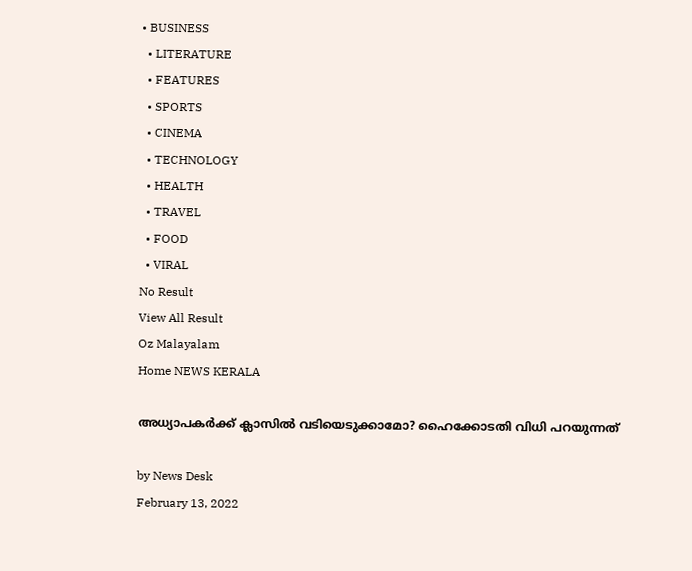• BUSINESS
  • LITERATURE
  • FEATURES
  • SPORTS
  • CINEMA
  • TECHNOLOGY
  • HEALTH
  • TRAVEL
  • FOOD
  • VIRAL
No Result
View All Result
Oz Malayalam
Home NEWS KERALA

അധ്യാപകര്‍ക്ക് ക്ലാസില്‍ വടിയെടുക്കാമോ? ഹൈക്കോടതി വിധി പറയുന്നത്

by News Desk
February 13, 2022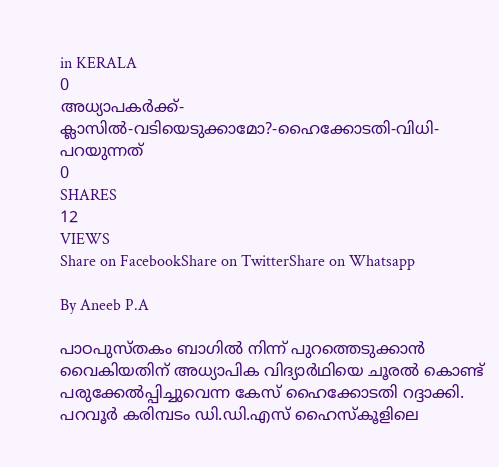in KERALA
0
അധ്യാപകര്‍ക്ക്-ക്ലാസില്‍-വടിയെടുക്കാമോ?-ഹൈക്കോടതി-വിധി-പറയുന്നത്
0
SHARES
12
VIEWS
Share on FacebookShare on TwitterShare on Whatsapp

By Aneeb P.A

പാഠപുസ്തകം ബാഗില്‍ നിന്ന് പുറത്തെടുക്കാന്‍ വൈകിയതിന് അധ്യാപിക വിദ്യാര്‍ഥിയെ ചൂരല്‍ കൊണ്ട് പരുക്കേല്‍പ്പിച്ചുവെന്ന കേസ് ഹൈക്കോടതി റദ്ദാക്കി. പറവൂര്‍ കരിമ്പടം ഡി.ഡി.എസ് ഹൈസ്‌കൂളിലെ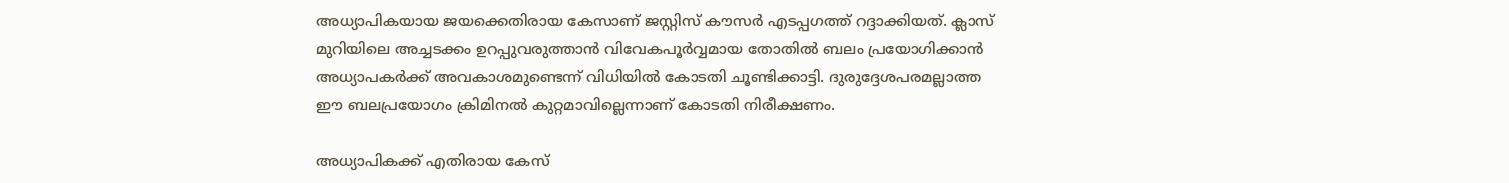അധ്യാപികയായ ജയക്കെതിരായ കേസാണ് ജസ്റ്റിസ് കൗസര്‍ എടപ്പഗത്ത് റദ്ദാക്കിയത്. ക്ലാസ് മുറിയിലെ അച്ചടക്കം ഉറപ്പുവരുത്താന്‍ വിവേകപൂര്‍വ്വമായ തോതില്‍ ബലം പ്രയോഗിക്കാന്‍ അധ്യാപകര്‍ക്ക് അവകാശമുണ്ടെന്ന് വിധിയില്‍ കോടതി ചൂണ്ടിക്കാട്ടി. ദുരുദ്ദേശപരമല്ലാത്ത ഈ ബലപ്രയോഗം ക്രിമിനല്‍ കുറ്റമാവില്ലെന്നാണ് കോടതി നിരീക്ഷണം.

അധ്യാപികക്ക് എതിരായ കേസ്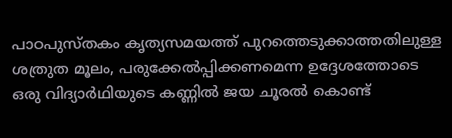പാഠപുസ്തകം കൃത്യസമയത്ത് പുറത്തെടുക്കാത്തതിലുള്ള ശത്രുത മൂലം, പരുക്കേല്‍പ്പിക്കണമെന്ന ഉദ്ദേശത്തോടെ ഒരു വിദ്യാര്‍ഥിയുടെ കണ്ണില്‍ ജയ ചൂരല്‍ കൊണ്ട്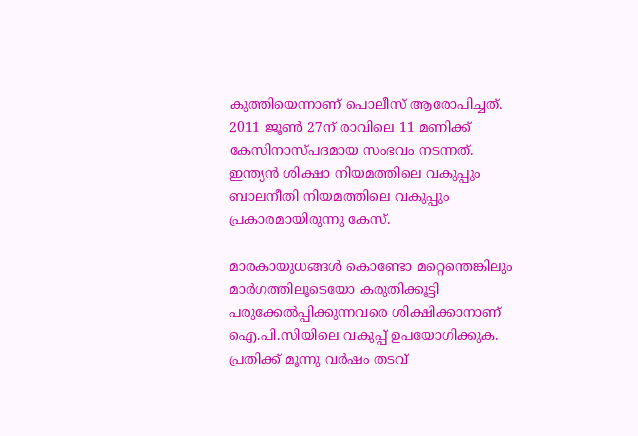കുത്തിയെന്നാണ് പൊലീസ് ആരോപിച്ചത്. 2011 ജൂണ്‍ 27ന് രാവിലെ 11 മണിക്ക് കേസിനാസ്പദമായ സംഭവം നടന്നത്. ഇന്ത്യന്‍ ശിക്ഷാ നിയമത്തിലെ വകുപ്പും ബാലനീതി നിയമത്തിലെ വകുപ്പും പ്രകാരമായിരുന്നു കേസ്.

മാരകായുധങ്ങള്‍ കൊണ്ടോ മറ്റെന്തെങ്കിലും മാര്‍ഗത്തിലൂടെയോ കരുതിക്കൂട്ടി പരുക്കേല്‍പ്പിക്കുന്നവരെ ശിക്ഷിക്കാനാണ് ഐ.പി.സിയിലെ വകുപ്പ് ഉപയോഗിക്കുക. പ്രതിക്ക് മൂന്നു വര്‍ഷം തടവ്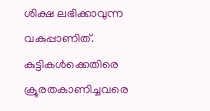ശിക്ഷ ലഭിക്കാവുന്ന വകുപ്പാണിത്. കുട്ടികള്‍ക്കെതിരെ ക്രൂരതകാണിച്ചവരെ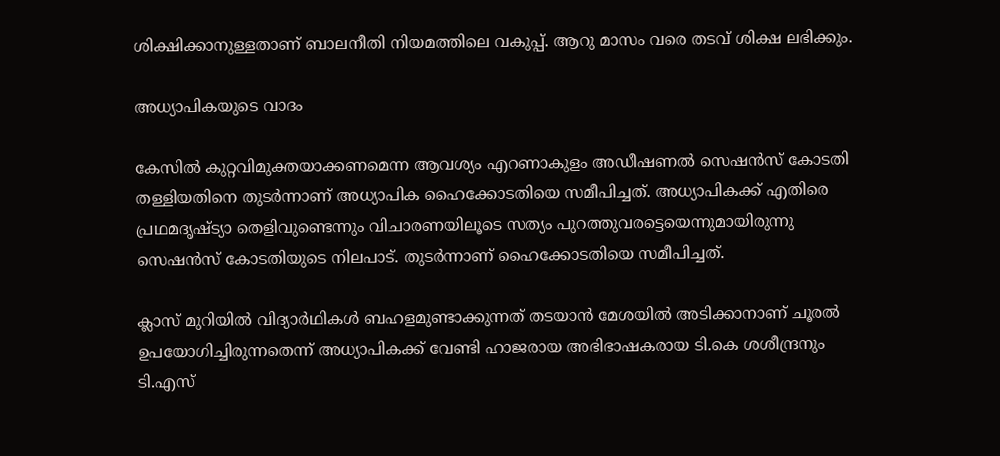ശിക്ഷിക്കാനുള്ളതാണ് ബാലനീതി നിയമത്തിലെ വകുപ്പ്. ആറു മാസം വരെ തടവ് ശിക്ഷ ലഭിക്കും.

അധ്യാപികയുടെ വാദം

കേസില്‍ കുറ്റവിമുക്തയാക്കണമെന്ന ആവശ്യം എറണാകുളം അഡീഷണല്‍ സെഷന്‍സ് കോടതി തള്ളിയതിനെ തുടര്‍ന്നാണ് അധ്യാപിക ഹൈക്കോടതിയെ സമീപിച്ചത്. അധ്യാപികക്ക് എതിരെ പ്രഥമദൃഷ്ട്യാ തെളിവുണ്ടെന്നും വിചാരണയിലൂടെ സത്യം പുറത്തുവരട്ടെയെന്നുമായിരുന്നു സെഷന്‍സ് കോടതിയുടെ നിലപാട്. തുടര്‍ന്നാണ് ഹൈക്കോടതിയെ സമീപിച്ചത്.

ക്ലാസ് മുറിയില്‍ വിദ്യാര്‍ഥികള്‍ ബഹളമുണ്ടാക്കുന്നത് തടയാന്‍ മേശയില്‍ അടിക്കാനാണ് ചൂരല്‍ ഉപയോഗിച്ചിരുന്നതെന്ന് അധ്യാപികക്ക് വേണ്ടി ഹാജരായ അഭിഭാഷകരായ ടി.കെ ശശീന്ദ്രനും ടി.എസ്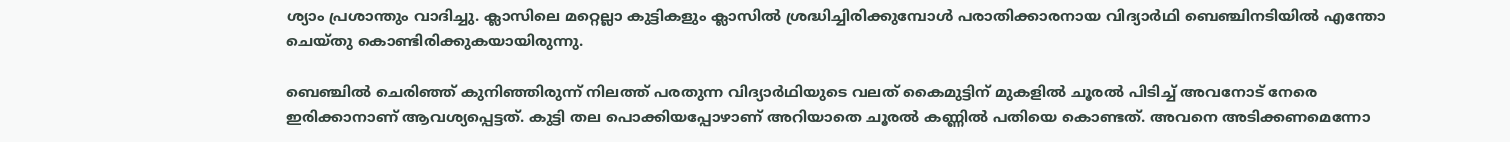ശ്യാം പ്രശാന്തും വാദിച്ചു. ക്ലാസിലെ മറ്റെല്ലാ കുട്ടികളും ക്ലാസില്‍ ശ്രദ്ധിച്ചിരിക്കുമ്പോള്‍ പരാതിക്കാരനായ വിദ്യാര്‍ഥി ബെഞ്ചിനടിയില്‍ എന്തോ ചെയ്തു കൊണ്ടിരിക്കുകയായിരുന്നു.

ബെഞ്ചില്‍ ചെരിഞ്ഞ് കുനിഞ്ഞിരുന്ന് നിലത്ത് പരതുന്ന വിദ്യാര്‍ഥിയുടെ വലത് കൈമുട്ടിന് മുകളില്‍ ചൂരല്‍ പിടിച്ച് അവനോട് നേരെ ഇരിക്കാനാണ് ആവശ്യപ്പെട്ടത്. കുട്ടി തല പൊക്കിയപ്പോഴാണ് അറിയാതെ ചൂരല്‍ കണ്ണില്‍ പതിയെ കൊണ്ടത്. അവനെ അടിക്കണമെന്നോ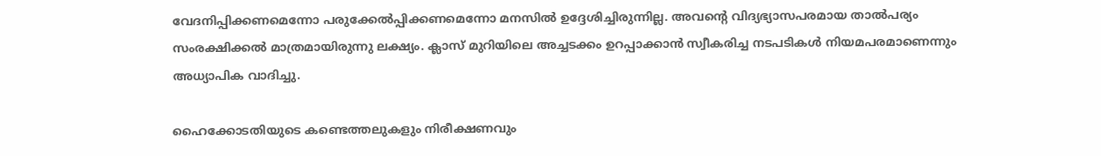വേദനിപ്പിക്കണമെന്നോ പരുക്കേല്‍പ്പിക്കണമെന്നോ മനസില്‍ ഉദ്ദേശിച്ചിരുന്നില്ല. അവന്റെ വിദ്യഭ്യാസപരമായ താല്‍പര്യം സംരക്ഷിക്കല്‍ മാത്രമായിരുന്നു ലക്ഷ്യം. ക്ലാസ് മുറിയിലെ അച്ചടക്കം ഉറപ്പാക്കാന്‍ സ്വീകരിച്ച നടപടികള്‍ നിയമപരമാണെന്നും അധ്യാപിക വാദിച്ചു.

ഹൈക്കോടതിയുടെ കണ്ടെത്തലുകളും നിരീക്ഷണവും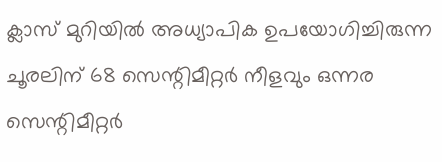ക്ലാസ് മുറിയില്‍ അധ്യാപിക ഉപയോഗിച്ചിരുന്ന ചൂരലിന് 68 സെന്റിമീറ്റര്‍ നീളവും ഒന്നര സെന്റിമീറ്റര്‍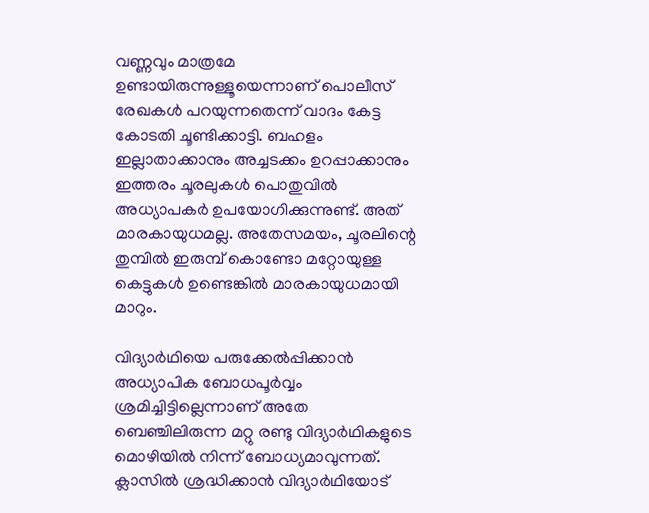വണ്ണവും മാത്രമേ ഉണ്ടായിരുന്നുള്ളൂയെന്നാണ് പൊലീസ് രേഖകള്‍ പറയുന്നതെന്ന് വാദം കേട്ട കോടതി ചൂണ്ടിക്കാട്ടി. ബഹളം ഇല്ലാതാക്കാനും അച്ചടക്കം ഉറപ്പാക്കാനും ഇത്തരം ചൂരലുകള്‍ പൊതുവില്‍ അധ്യാപകര്‍ ഉപയോഗിക്കുന്നുണ്ട്. അത് മാരകായുധമല്ല. അതേസമയം, ചൂരലിന്റെ തുമ്പില്‍ ഇരുമ്പ് കൊണ്ടോ മറ്റോയുള്ള കെട്ടുകള്‍ ഉണ്ടെങ്കില്‍ മാരകായുധമായി മാറും.

വിദ്യാര്‍ഥിയെ പരുക്കേല്‍പ്പിക്കാന്‍ അധ്യാപിക ബോധപൂര്‍വ്വം ശ്രമിച്ചിട്ടില്ലെന്നാണ് അതേ ബെഞ്ചിലിരുന്ന മറ്റു രണ്ടു വിദ്യാര്‍ഥികളുടെ മൊഴിയില്‍ നിന്ന് ബോധ്യമാവുന്നത്. ക്ലാസില്‍ ശ്രദ്ധിക്കാന്‍ വിദ്യാര്‍ഥിയോട്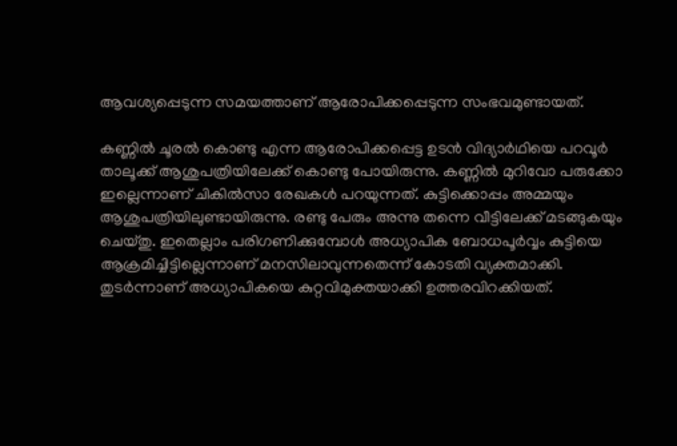ആവശ്യപ്പെടുന്ന സമയത്താണ് ആരോപിക്കപ്പെടുന്ന സംഭവമുണ്ടായത്.

കണ്ണില്‍ ചൂരല്‍ കൊണ്ടു എന്ന ആരോപിക്കപ്പെട്ട ഉടന്‍ വിദ്യാര്‍ഥിയെ പറവൂര്‍ താലൂക്ക് ആശുപത്രിയിലേക്ക് കൊണ്ടു പോയിരുന്നു. കണ്ണില്‍ മുറിവോ പരുക്കോ ഇല്ലെന്നാണ് ചികില്‍സാ രേഖകള്‍ പറയുന്നത്. കുട്ടിക്കൊപ്പം അമ്മയും ആശുപത്രിയിലുണ്ടായിരുന്നു. രണ്ടു പേരും അന്നു തന്നെ വീട്ടിലേക്ക് മടങ്ങുകയും ചെയ്തു. ഇതെല്ലാം പരിഗണിക്കുമ്പോള്‍ അധ്യാപിക ബോധപൂര്‍വ്വം കുട്ടിയെ ആക്രമിച്ചിട്ടില്ലെന്നാണ് മനസിലാവുന്നതെന്ന് കോടതി വ്യക്തമാക്കി. തുടര്‍ന്നാണ് അധ്യാപികയെ കുറ്റവിമുക്തയാക്കി ഉത്തരവിറക്കിയത്.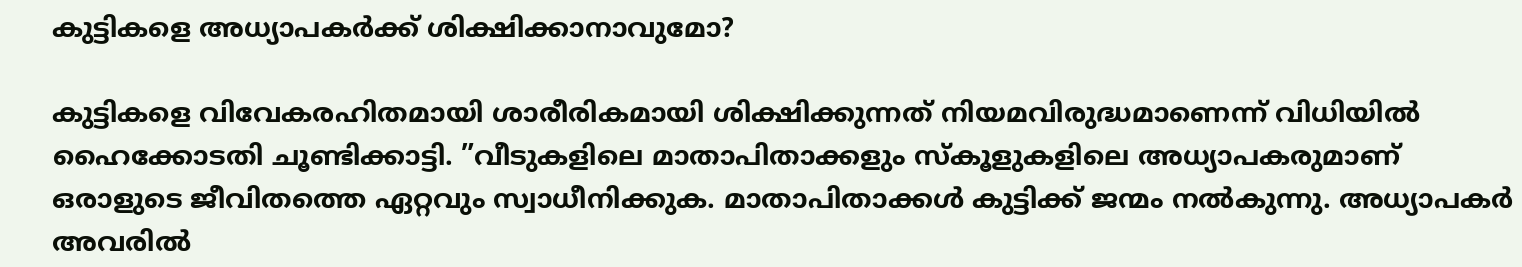കുട്ടികളെ അധ്യാപകര്‍ക്ക് ശിക്ഷിക്കാനാവുമോ?

കുട്ടികളെ വിവേകരഹിതമായി ശാരീരികമായി ശിക്ഷിക്കുന്നത് നിയമവിരുദ്ധമാണെന്ന് വിധിയില്‍ ഹൈക്കോടതി ചൂണ്ടിക്കാട്ടി. ”വീടുകളിലെ മാതാപിതാക്കളും സ്‌കൂളുകളിലെ അധ്യാപകരുമാണ് ഒരാളുടെ ജീവിതത്തെ ഏറ്റവും സ്വാധീനിക്കുക. മാതാപിതാക്കള്‍ കുട്ടിക്ക് ജന്മം നല്‍കുന്നു. അധ്യാപകര്‍ അവരില്‍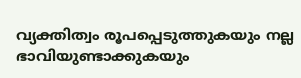വ്യക്തിത്വം രൂപപ്പെടുത്തുകയും നല്ല ഭാവിയുണ്ടാക്കുകയും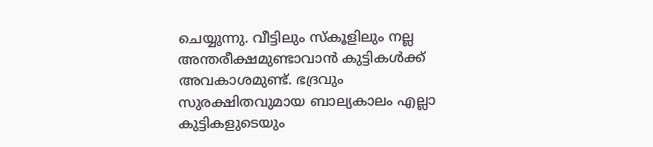ചെയ്യുന്നു. വീട്ടിലും സ്‌കൂളിലും നല്ല അന്തരീക്ഷമുണ്ടാവാന്‍ കുട്ടികള്‍ക്ക് അവകാശമുണ്ട്. ഭദ്രവും സുരക്ഷിതവുമായ ബാല്യകാലം എല്ലാ കുട്ടികളുടെയും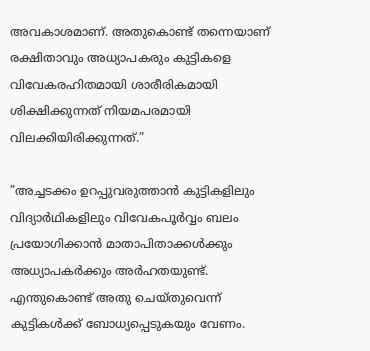അവകാശമാണ്. അതുകൊണ്ട് തന്നെയാണ് രക്ഷിതാവും അധ്യാപകരും കുട്ടികളെ വിവേകരഹിതമായി ശാരീരികമായി ശിക്ഷിക്കുന്നത് നിയമപരമായി വിലക്കിയിരിക്കുന്നത്.”

”അച്ചടക്കം ഉറപ്പുവരുത്താന്‍ കുട്ടികളിലും വിദ്യാര്‍ഥികളിലും വിവേകപൂര്‍വ്വം ബലം പ്രയോഗിക്കാന്‍ മാതാപിതാക്കള്‍ക്കും അധ്യാപകര്‍ക്കും അര്‍ഹതയുണ്ട്. എന്തുകൊണ്ട് അതു ചെയ്തുവെന്ന് കുട്ടികള്‍ക്ക് ബോധ്യപ്പെടുകയും വേണം.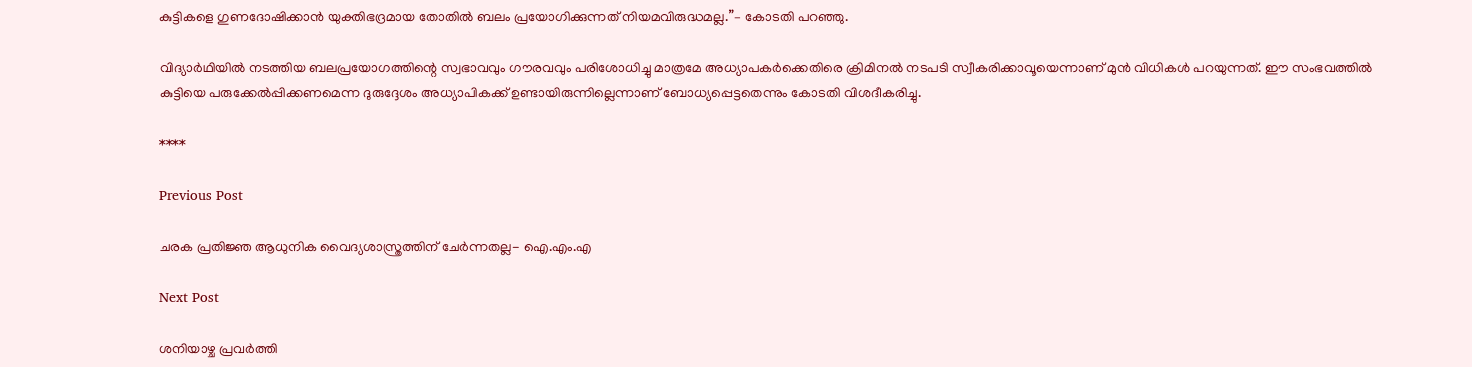കുട്ടികളെ ഗുണദോഷിക്കാന്‍ യുക്തിഭദ്രമായ തോതില്‍ ബലം പ്രയോഗിക്കുന്നത് നിയമവിരുദ്ധമല്ല.”– കോടതി പറഞ്ഞു.

വിദ്യാര്‍ഥിയില്‍ നടത്തിയ ബലപ്രയോഗത്തിന്റെ സ്വഭാവവും ഗൗരവവും പരിശോധിച്ചു മാത്രമേ അധ്യാപകര്‍ക്കെതിരെ ക്രിമിനല്‍ നടപടി സ്വീകരിക്കാവൂയെന്നാണ് മുന്‍ വിധികള്‍ പറയുന്നത്. ഈ സംഭവത്തില്‍ കുട്ടിയെ പരുക്കേല്‍പ്പിക്കണമെന്ന ദുരുദ്ദേശം അധ്യാപികക്ക് ഉണ്ടായിരുന്നില്ലെന്നാണ് ബോധ്യപ്പെട്ടതെന്നും കോടതി വിശദീകരിച്ചു.

****

Previous Post

ചരക പ്രതിജ്ഞ ആധുനിക വൈദ്യശാസ്ത്രത്തിന് ചേര്‍ന്നതല്ല- ഐ.എം.എ

Next Post

ശനിയാഴ്ച പ്രവർത്തി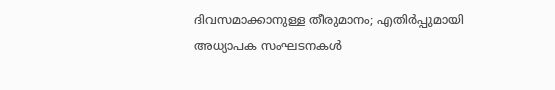ദിവസമാക്കാനുള്ള തീരുമാനം; എതിർപ്പുമായി അധ്യാപക സംഘടനകൾ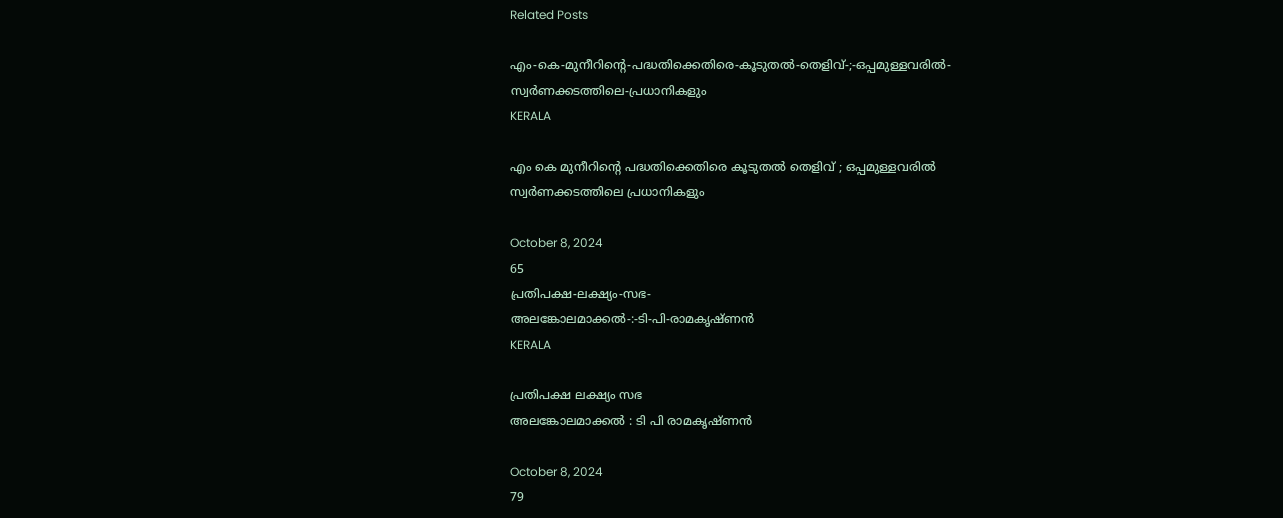Related Posts

എം-കെ-മുനീറിന്റെ-പദ്ധതിക്കെതിരെ-കൂടുതൽ-തെളിവ്‌-;-ഒപ്പമുള്ളവരിൽ-
സ്വർണക്കടത്തിലെ-പ്രധാനികളും
KERALA

എം കെ മുനീറിന്റെ പദ്ധതിക്കെതിരെ കൂടുതൽ തെളിവ്‌ ; ഒപ്പമുള്ളവരിൽ
സ്വർണക്കടത്തിലെ പ്രധാനികളും

October 8, 2024
65
പ്രതിപക്ഷ-ലക്ഷ്യം-സഭ-
അലങ്കോലമാക്കൽ-:-ടി-പി-രാമകൃഷ്‌ണൻ
KERALA

പ്രതിപക്ഷ ലക്ഷ്യം സഭ
അലങ്കോലമാക്കൽ : ടി പി രാമകൃഷ്‌ണൻ

October 8, 2024
79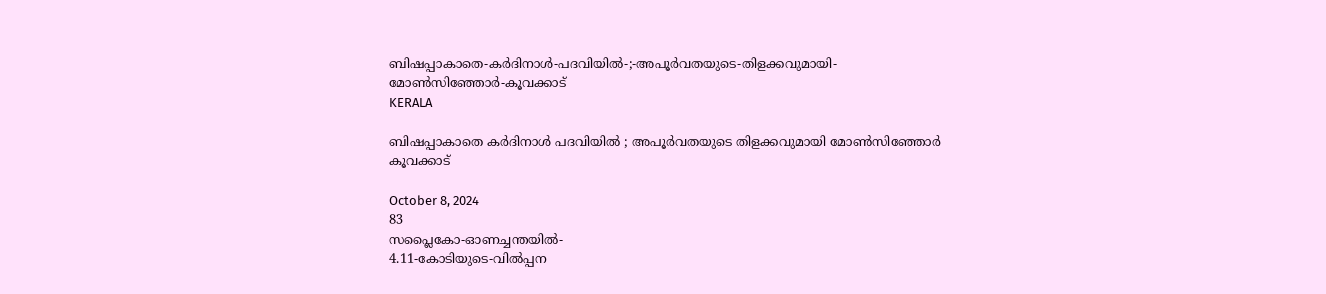ബിഷപ്പാകാതെ-കർദിനാൾ-പദവിയിൽ-;-അപൂർവതയുടെ-തിളക്കവുമായി-മോൺസിഞ്ഞോർ-കൂവക്കാട്‌
KERALA

ബിഷപ്പാകാതെ കർദിനാൾ പദവിയിൽ ; അപൂർവതയുടെ തിളക്കവുമായി മോൺസിഞ്ഞോർ കൂവക്കാട്‌

October 8, 2024
83
സപ്ലൈകോ-ഓണച്ചന്തയിൽ-
4.11-കോടിയുടെ-വിൽപ്പന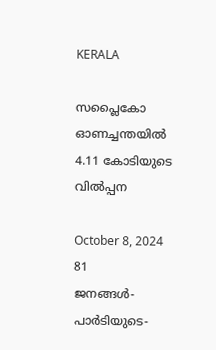KERALA

സപ്ലൈകോ ഓണച്ചന്തയിൽ
4.11 കോടിയുടെ വിൽപ്പന

October 8, 2024
81
ജനങ്ങൾ-പാർടിയുടെ-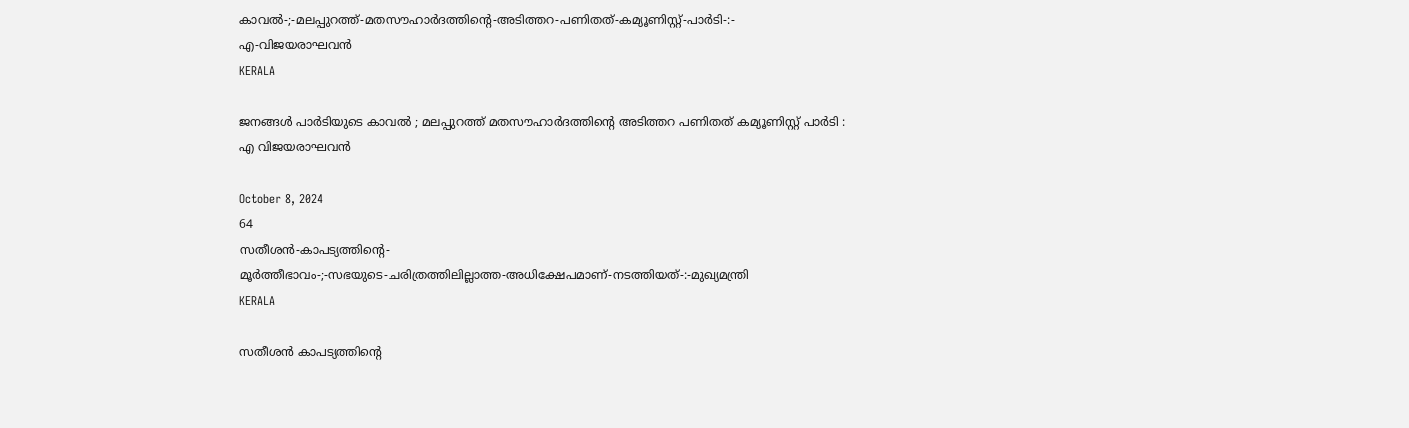കാവൽ-;-മലപ്പുറത്ത്-മതസൗഹാർദത്തിന്റെ-അടിത്തറ-പണിതത്-കമ്യൂണിസ്റ്റ്-പാർടി-:-
എ-വിജയരാഘവൻ
KERALA

ജനങ്ങൾ പാർടിയുടെ കാവൽ ; മലപ്പുറത്ത് മതസൗഹാർദത്തിന്റെ അടിത്തറ പണിതത് കമ്യൂണിസ്റ്റ് പാർടി :
എ വിജയരാഘവൻ

October 8, 2024
64
സതീശൻ-കാപട്യത്തിന്റെ-
മൂർത്തീഭാവം-;-സഭയുടെ-ചരിത്രത്തിലില്ലാത്ത-അധിക്ഷേപമാണ്‌-നടത്തിയത്‌-:-മുഖ്യമന്ത്രി
KERALA

സതീശൻ കാപട്യത്തിന്റെ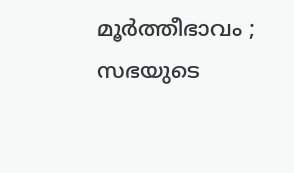മൂർത്തീഭാവം ; സഭയുടെ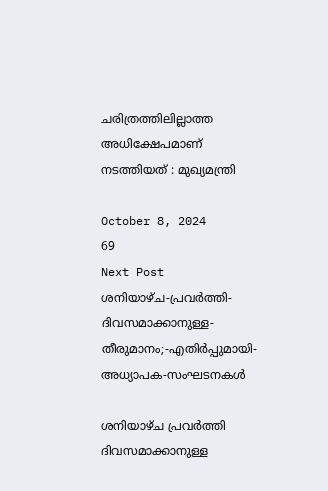ചരിത്രത്തിലില്ലാത്ത അധിക്ഷേപമാണ്‌ നടത്തിയത്‌ : മുഖ്യമന്ത്രി

October 8, 2024
69
Next Post
ശനിയാഴ്ച-പ്രവർത്തി-ദിവസമാക്കാനുള്ള-തീരുമാനം;-എതിർപ്പുമായി-അധ്യാപക-സംഘടനകൾ

ശനിയാഴ്ച പ്രവർത്തി ദിവസമാക്കാനുള്ള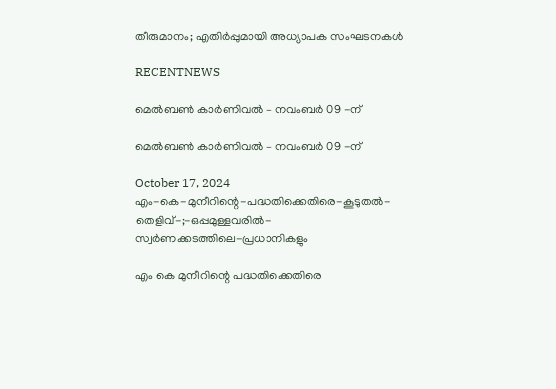തീരുമാനം; എതിർപ്പുമായി അധ്യാപക സംഘടനകൾ

RECENTNEWS

മെൽബൺ കാർണിവൽ – നവംബർ 09 -ന്

മെൽബൺ കാർണിവൽ – നവംബർ 09 -ന്

October 17, 2024
എം-കെ-മുനീറിന്റെ-പദ്ധതിക്കെതിരെ-കൂടുതൽ-തെളിവ്‌-;-ഒപ്പമുള്ളവരിൽ-
സ്വർണക്കടത്തിലെ-പ്രധാനികളും

എം കെ മുനീറിന്റെ പദ്ധതിക്കെതിരെ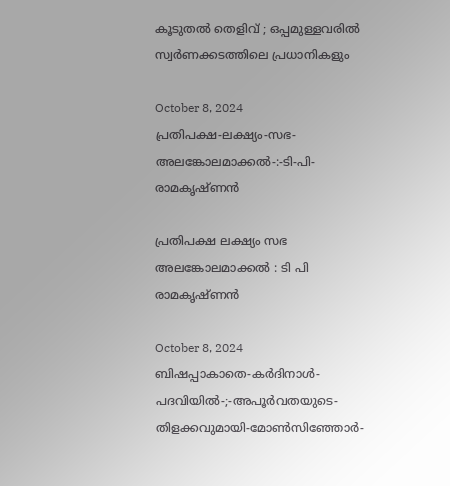കൂടുതൽ തെളിവ്‌ ; ഒപ്പമുള്ളവരിൽ
സ്വർണക്കടത്തിലെ പ്രധാനികളും

October 8, 2024
പ്രതിപക്ഷ-ലക്ഷ്യം-സഭ-
അലങ്കോലമാക്കൽ-:-ടി-പി-രാമകൃഷ്‌ണൻ

പ്രതിപക്ഷ ലക്ഷ്യം സഭ
അലങ്കോലമാക്കൽ : ടി പി രാമകൃഷ്‌ണൻ

October 8, 2024
ബിഷപ്പാകാതെ-കർദിനാൾ-പദവിയിൽ-;-അപൂർവതയുടെ-തിളക്കവുമായി-മോൺസിഞ്ഞോർ-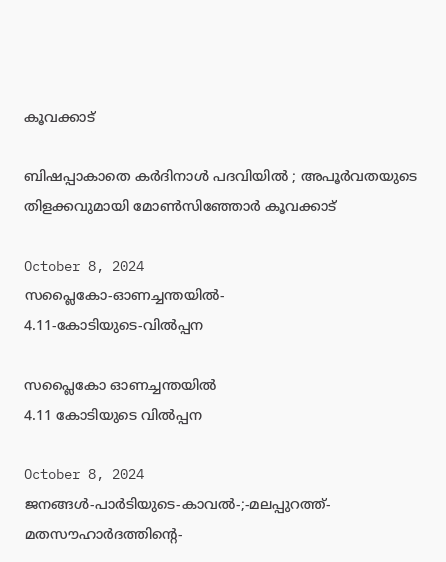കൂവക്കാട്‌

ബിഷപ്പാകാതെ കർദിനാൾ പദവിയിൽ ; അപൂർവതയുടെ തിളക്കവുമായി മോൺസിഞ്ഞോർ കൂവക്കാട്‌

October 8, 2024
സപ്ലൈകോ-ഓണച്ചന്തയിൽ-
4.11-കോടിയുടെ-വിൽപ്പന

സപ്ലൈകോ ഓണച്ചന്തയിൽ
4.11 കോടിയുടെ വിൽപ്പന

October 8, 2024
ജനങ്ങൾ-പാർടിയുടെ-കാവൽ-;-മലപ്പുറത്ത്-മതസൗഹാർദത്തിന്റെ-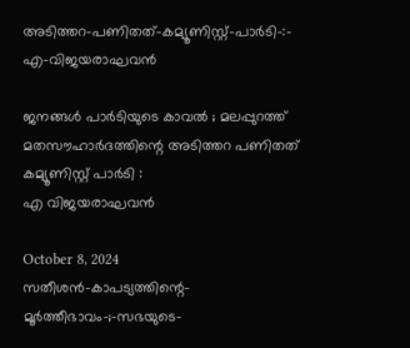അടിത്തറ-പണിതത്-കമ്യൂണിസ്റ്റ്-പാർടി-:-
എ-വിജയരാഘവൻ

ജനങ്ങൾ പാർടിയുടെ കാവൽ ; മലപ്പുറത്ത് മതസൗഹാർദത്തിന്റെ അടിത്തറ പണിതത് കമ്യൂണിസ്റ്റ് പാർടി :
എ വിജയരാഘവൻ

October 8, 2024
സതീശൻ-കാപട്യത്തിന്റെ-
മൂർത്തീഭാവം-;-സഭയുടെ-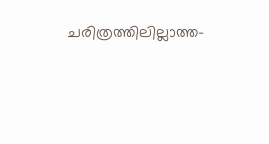ചരിത്രത്തിലില്ലാത്ത-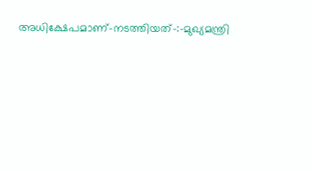അധിക്ഷേപമാണ്‌-നടത്തിയത്‌-:-മുഖ്യമന്ത്രി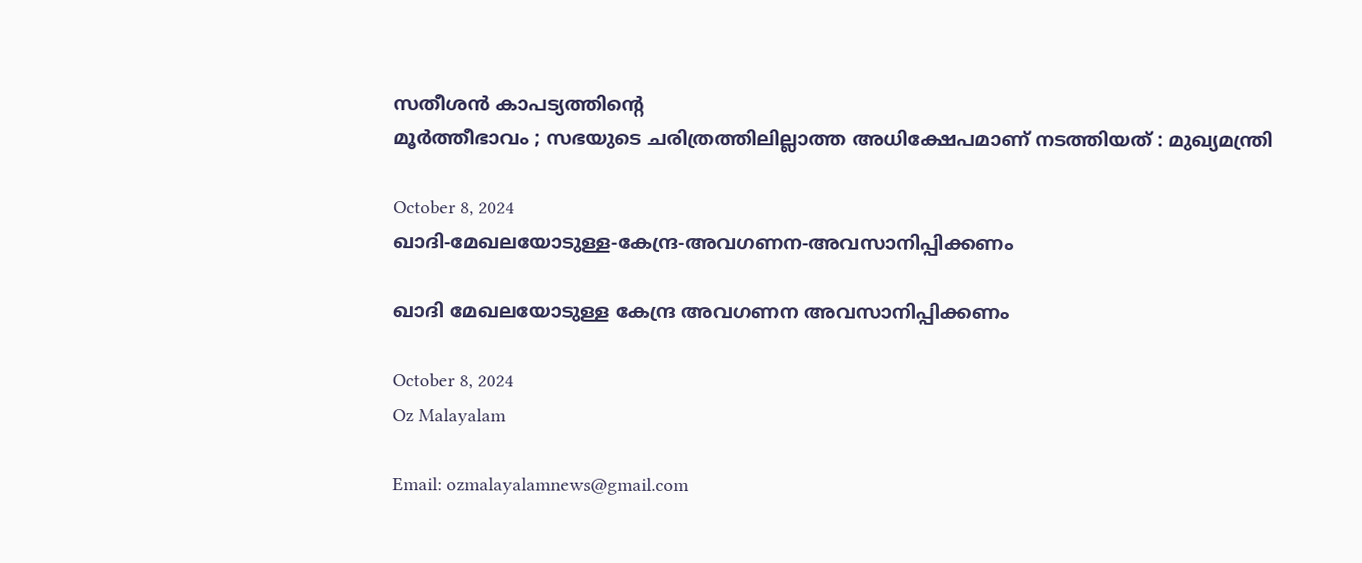സതീശൻ കാപട്യത്തിന്റെ
മൂർത്തീഭാവം ; സഭയുടെ ചരിത്രത്തിലില്ലാത്ത അധിക്ഷേപമാണ്‌ നടത്തിയത്‌ : മുഖ്യമന്ത്രി

October 8, 2024
ഖാദി-മേഖലയോടുള്ള-കേന്ദ്ര-അവഗണന-അവസാനിപ്പിക്കണം

ഖാദി മേഖലയോടുള്ള കേന്ദ്ര അവഗണന അവസാനിപ്പിക്കണം

October 8, 2024
Oz Malayalam

Email: ozmalayalamnews@gmail.com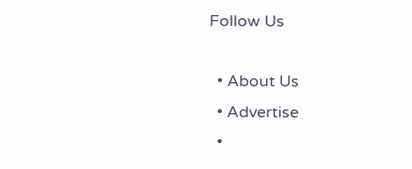Follow Us

  • About Us
  • Advertise
  •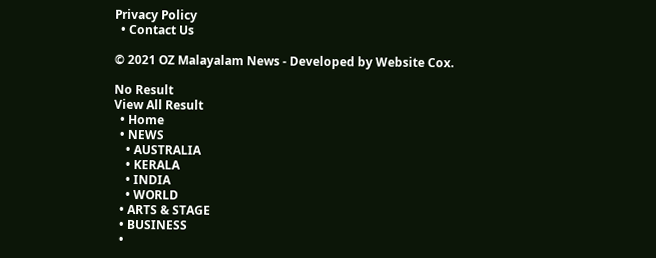Privacy Policy
  • Contact Us

© 2021 OZ Malayalam News - Developed by Website Cox.

No Result
View All Result
  • Home
  • NEWS
    • AUSTRALIA
    • KERALA
    • INDIA
    • WORLD
  • ARTS & STAGE
  • BUSINESS
  •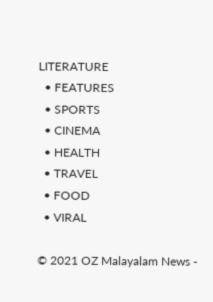LITERATURE
  • FEATURES
  • SPORTS
  • CINEMA
  • HEALTH
  • TRAVEL
  • FOOD
  • VIRAL

© 2021 OZ Malayalam News -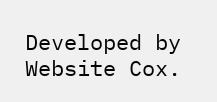Developed by Website Cox.